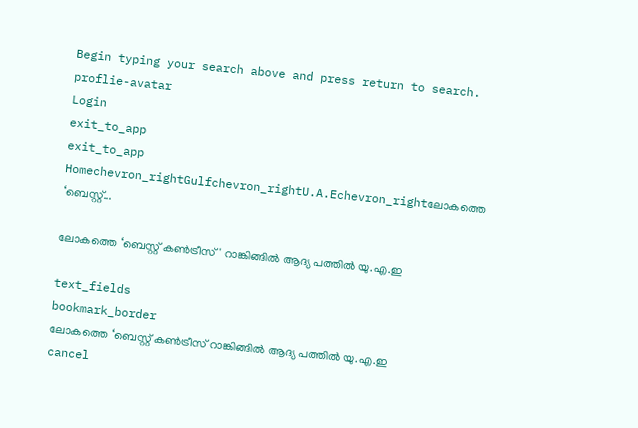Begin typing your search above and press return to search.
proflie-avatar
Login
exit_to_app
exit_to_app
Homechevron_rightGulfchevron_rightU.A.Echevron_rightലോകത്തെ ‘ബെസ്റ്റ്...

ലോകത്തെ ‘ബെസ്റ്റ് കൺട്രീസ്' റാങ്കിങ്ങിൽ ആദ്യ പത്തിൽ യു.എ.ഇ

text_fields
bookmark_border
ലോകത്തെ ‘ബെസ്റ്റ് കൺട്രീസ് റാങ്കിങ്ങിൽ ആദ്യ പത്തിൽ യു.എ.ഇ
cancel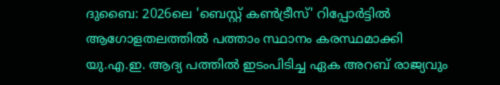ദുബൈ: 2026ലെ 'ബെസ്റ്റ് കൺട്രീസ്' റിപ്പോർട്ടിൽ ആഗോളതലത്തിൽ പത്താം സ്ഥാനം കരസ്ഥമാക്കി യു.എ.ഇ. ആദ്യ പത്തിൽ ഇടംപിടിച്ച ഏക അറബ് രാജ്യവും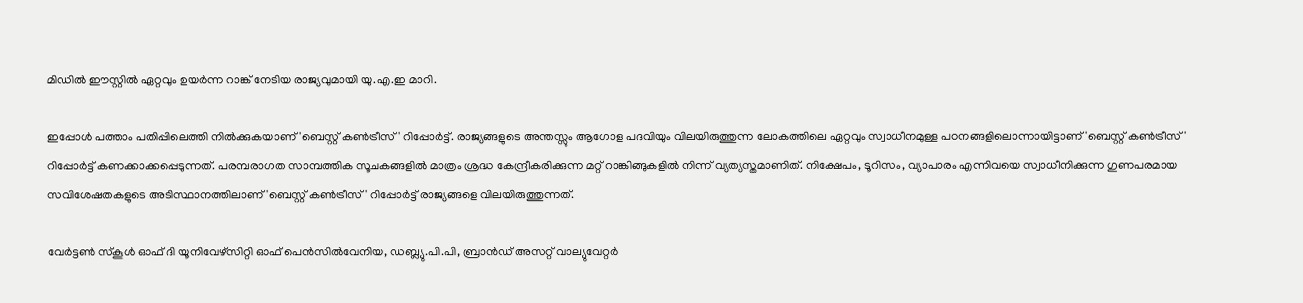മിഡിൽ ഈസ്റ്റിൽ ഏറ്റവും ഉയർന്ന റാങ്ക് നേടിയ രാജ്യവുമായി യു.എ.ഇ മാറി.

ഇപ്പോൾ പത്താം പതിപ്പിലെത്തി നിൽക്കുകയാണ് 'ബെസ്റ്റ് കൺട്രീസ്' റിപ്പോർട്ട്. രാജ്യങ്ങളുടെ അന്തസ്സും ആഗോള പദവിയും വിലയിരുത്തുന്ന ലോകത്തിലെ ഏറ്റവും സ്വാധീനമുള്ള പഠനങ്ങളിലൊന്നായിട്ടാണ് 'ബെസ്റ്റ് കൺട്രീസ്' റിപ്പോർട്ട് കണക്കാക്കപ്പെടുന്നത്. പരമ്പരാഗത സാമ്പത്തിക സൂചകങ്ങളിൽ മാത്രം ശ്രദ്ധ കേന്ദ്രീകരിക്കുന്ന മറ്റ് റാങ്കിങ്ങുകളിൽ നിന്ന് വ്യത്യസ്തമാണിത്. നിക്ഷേപം, ടൂറിസം, വ്യാപാരം എന്നിവയെ സ്വാധീനിക്കുന്ന ഗുണപരമായ സവിശേഷതകളുടെ അടിസ്ഥാനത്തിലാണ് 'ബെസ്റ്റ് കൺട്രീസ്' റിപ്പോർട്ട് രാജ്യങ്ങളെ വിലയിരുത്തുന്നത്.

വേർട്ടൺ സ്കൂൾ ഓഫ് ദി യൂനിവേഴ്സിറ്റി ഓഫ് പെൻസിൽവേനിയ, ഡബ്ല്യു.പി.പി, ബ്രാൻഡ് അസറ്റ് വാല്യുവേറ്റർ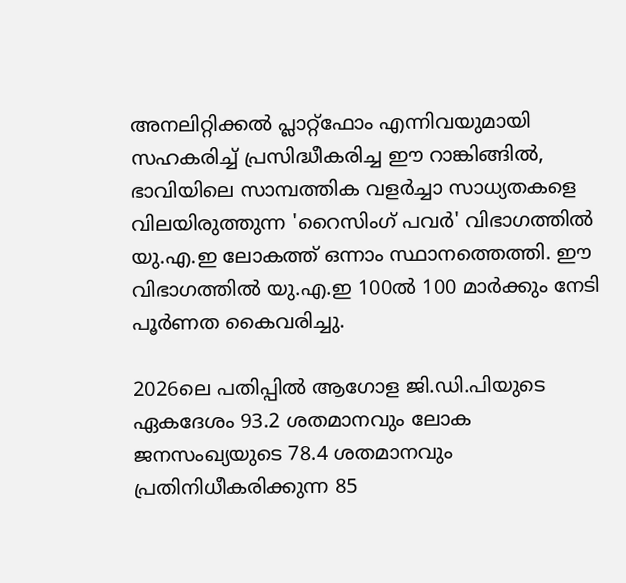അനലിറ്റിക്കൽ പ്ലാറ്റ്‌ഫോം എന്നിവയുമായി സഹകരിച്ച് പ്രസിദ്ധീകരിച്ച ഈ റാങ്കിങ്ങിൽ, ഭാവിയിലെ സാമ്പത്തിക വളർച്ചാ സാധ്യതകളെ വിലയിരുത്തുന്ന 'റൈസിംഗ് പവർ' വിഭാഗത്തിൽ യു.എ.ഇ ലോകത്ത് ഒന്നാം സ്ഥാനത്തെത്തി. ഈ വിഭാഗത്തിൽ യു.എ.ഇ 100ൽ 100 മാർക്കും നേടി പൂർണത കൈവരിച്ചു.

2026ലെ പതിപ്പിൽ ആഗോള ജി.ഡി.പിയുടെ ഏകദേശം 93.2 ശതമാനവും ലോക ജനസംഖ്യയുടെ 78.4 ശതമാനവും പ്രതിനിധീകരിക്കുന്ന 85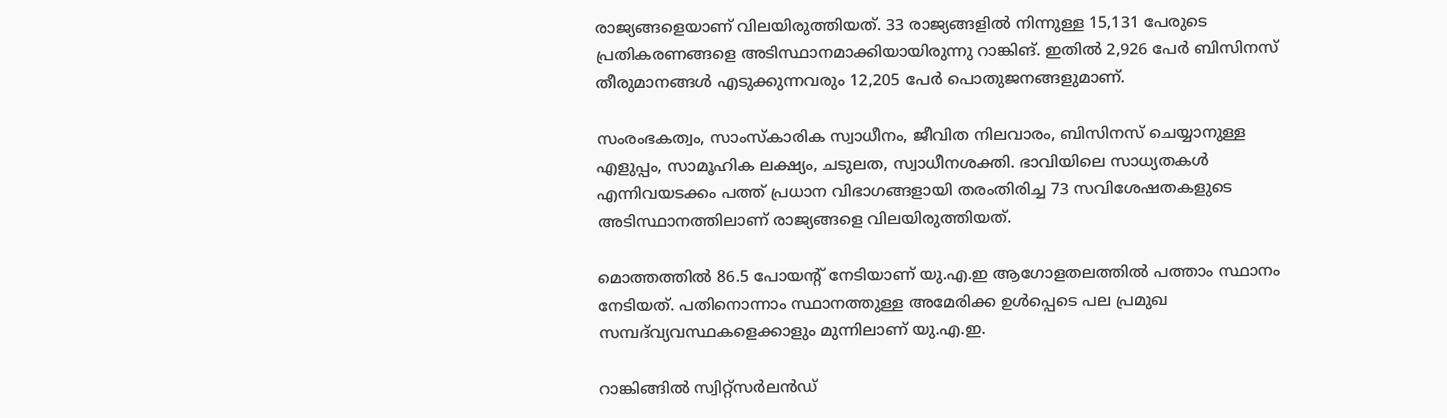രാജ്യങ്ങളെയാണ് വിലയിരുത്തിയത്. 33 രാജ്യങ്ങളിൽ നിന്നുള്ള 15,131 പേരുടെ പ്രതികരണങ്ങളെ അടിസ്ഥാനമാക്കിയായിരുന്നു റാങ്കിങ്. ഇതിൽ 2,926 പേർ ബിസിനസ് തീരുമാനങ്ങൾ എടുക്കുന്നവരും 12,205 പേർ പൊതുജനങ്ങളുമാണ്.

സംരംഭകത്വം, സാംസ്കാരിക സ്വാധീനം, ജീവിത നിലവാരം, ബിസിനസ് ചെയ്യാനുള്ള എളുപ്പം, സാമൂഹിക ലക്ഷ്യം, ചടുലത, സ്വാധീനശക്തി. ഭാവിയിലെ സാധ്യതകൾ എന്നിവയടക്കം പത്ത് പ്രധാന വിഭാഗങ്ങളായി തരംതിരിച്ച 73 സവിശേഷതകളുടെ അടിസ്ഥാനത്തിലാണ് രാജ്യങ്ങളെ വിലയിരുത്തിയത്.

മൊത്തത്തിൽ 86.5 പോയന്‍റ് നേടിയാണ് യു.എ.ഇ ആഗോളതലത്തിൽ പത്താം സ്ഥാനം നേടിയത്. പതിനൊന്നാം സ്ഥാനത്തുള്ള അമേരിക്ക ഉൾപ്പെടെ പല പ്രമുഖ സമ്പദ്‌വ്യവസ്ഥകളെക്കാളും മുന്നിലാണ് യു.എ.ഇ.

റാങ്കിങ്ങിൽ സ്വിറ്റ്സർലൻഡ്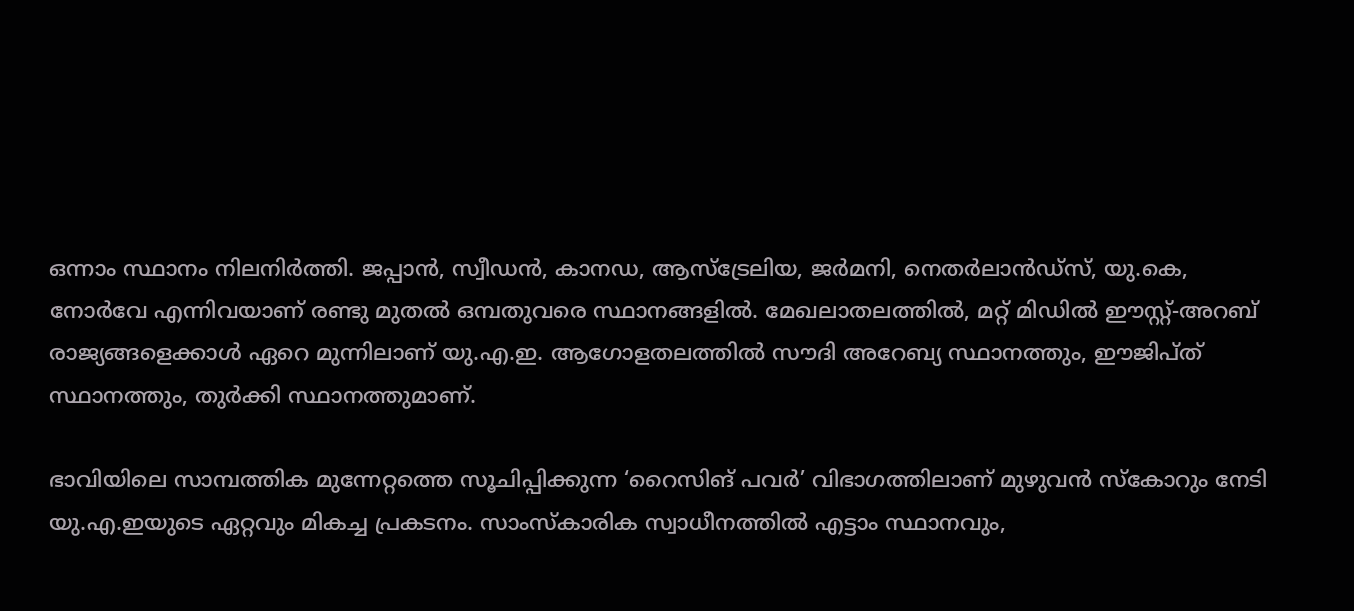ഒന്നാം സ്ഥാനം നിലനിർത്തി. ജപ്പാൻ, സ്വീഡൻ, കാനഡ, ആസ്‌ട്രേലിയ, ജർമനി, നെതർലാൻഡ്‌സ്, യു.കെ, നോർവേ എന്നിവയാണ് രണ്ടു മുതൽ ഒമ്പതുവരെ സ്ഥാനങ്ങളിൽ. മേഖലാതലത്തിൽ, മറ്റ് മിഡിൽ ഈസ്റ്റ്-അറബ് രാജ്യങ്ങളെക്കാൾ ഏറെ മുന്നിലാണ് യു.എ.ഇ. ആഗോളതലത്തിൽ സൗദി അറേബ്യ സ്ഥാനത്തും, ഈജിപ്ത് സ്ഥാനത്തും, തുർക്കി സ്ഥാനത്തുമാണ്.

ഭാവിയിലെ സാമ്പത്തിക മുന്നേറ്റത്തെ സൂചിപ്പിക്കുന്ന ‘റൈസിങ് പവർ’ വിഭാഗത്തിലാണ് മുഴുവൻ സ്കോറും നേടി യു.എ.ഇയുടെ ഏറ്റവും മികച്ച പ്രകടനം. സാംസ്കാരിക സ്വാധീനത്തിൽ എട്ടാം സ്ഥാനവും,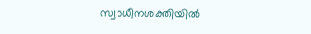സ്വാധീനശക്തിയിൽ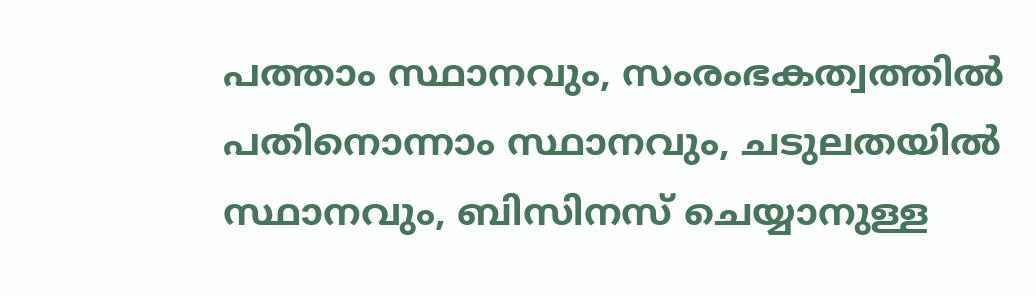പത്താം സ്ഥാനവും, സംരംഭകത്വത്തിൽ പതിനൊന്നാം സ്ഥാനവും, ചടുലതയിൽ സ്ഥാനവും, ബിസിനസ് ചെയ്യാനുള്ള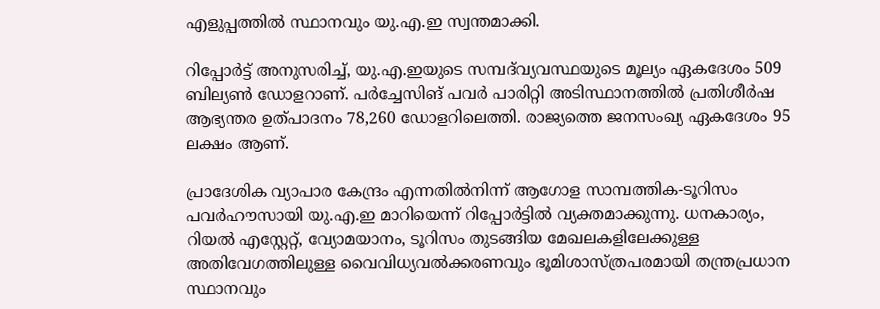എളുപ്പത്തിൽ സ്ഥാനവും യു.എ.ഇ സ്വന്തമാക്കി.

റിപ്പോർട്ട് അനുസരിച്ച്, യു.എ.ഇയുടെ സമ്പദ്‌വ്യവസ്ഥയുടെ മൂല്യം ഏകദേശം 509 ബില്യൺ ഡോളറാണ്. പർച്ചേസിങ് പവർ പാരിറ്റി അടിസ്ഥാനത്തിൽ പ്രതിശീർഷ ആഭ്യന്തര ഉത്പാദനം 78,260 ഡോളറിലെത്തി. രാജ്യത്തെ ജനസംഖ്യ ഏകദേശം 95 ലക്ഷം ആണ്.

പ്രാദേശിക വ്യാപാര കേന്ദ്രം എന്നതിൽനിന്ന് ആഗോള സാമ്പത്തിക-ടൂറിസം പവർഹൗസായി യു.എ.ഇ മാറിയെന്ന് റിപ്പോർട്ടിൽ വ്യക്തമാക്കുന്നു. ധനകാര്യം, റിയൽ എസ്റ്റേറ്റ്, വ്യോമയാനം, ടൂറിസം തുടങ്ങിയ മേഖലകളിലേക്കുള്ള അതിവേഗത്തിലുള്ള വൈവിധ്യവൽക്കരണവും ഭൂമിശാസ്ത്രപരമായി തന്ത്രപ്രധാന സ്ഥാനവും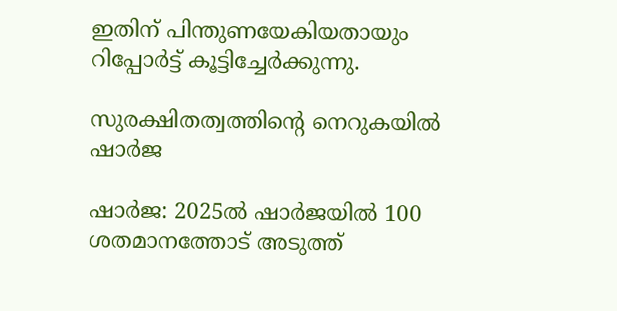ഇതിന് പിന്തുണയേകിയതായും റിപ്പോർട്ട് കൂട്ടിച്ചേർക്കുന്നു.

സുരക്ഷിതത്വത്തിന്‍റെ നെറുകയിൽ ഷാർജ

ഷാർജ: 2025ൽ ഷാർജയിൽ 100 ശതമാനത്തോട് അടുത്ത്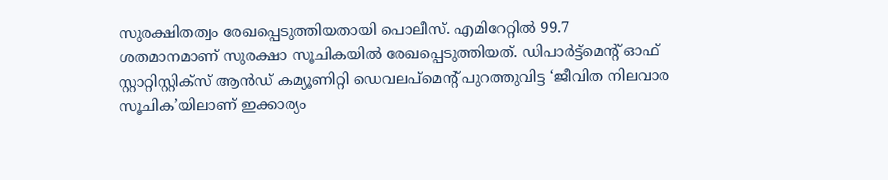സുരക്ഷിതത്വം രേഖപ്പെടുത്തിയതായി പൊലീസ്. എമിറേറ്റിൽ 99.7 ശതമാനമാണ് സുരക്ഷാ സൂചികയിൽ രേഖപ്പെടുത്തിയത്. ഡിപാർട്ട്‌മെന്‍റ് ഓഫ് സ്റ്റാറ്റിസ്റ്റിക്‌സ് ആൻഡ് കമ്യൂണിറ്റി ഡെവലപ്‌മെന്‍റ് പുറത്തുവിട്ട ‘ജീവിത നിലവാര സൂചിക’യിലാണ് ഇക്കാര്യം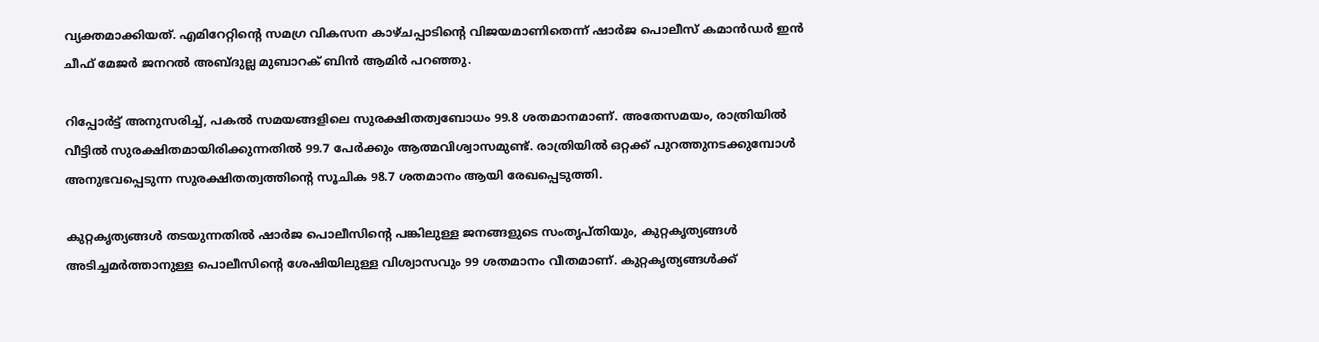വ്യക്തമാക്കിയത്. എമിറേറ്റിന്‍റെ സമഗ്ര വികസന കാഴ്ചപ്പാടിന്‍റെ വിജയമാണിതെന്ന് ഷാർജ പൊലീസ് കമാൻഡർ ഇൻ ചീഫ് മേജർ ജനറൽ അബ്ദുല്ല മുബാറക് ബിൻ ആമിർ പറഞ്ഞു.

റിപ്പോർട്ട് അനുസരിച്ച്, പകൽ സമയങ്ങളിലെ സുരക്ഷിതത്വബോധം 99.8 ശതമാനമാണ്. അതേസമയം, രാത്രിയിൽ വീട്ടിൽ സുരക്ഷിതമായിരിക്കുന്നതിൽ 99.7 പേർക്കും ആത്മവിശ്വാസമുണ്ട്. രാത്രിയിൽ ഒറ്റക്ക് പുറത്തുനടക്കുമ്പോൾ അനുഭവപ്പെടുന്ന സുരക്ഷിതത്വത്തിന്‍റെ സൂചിക 98.7 ശതമാനം ആയി രേഖപ്പെടുത്തി.

കുറ്റകൃത്യങ്ങൾ തടയുന്നതിൽ ഷാർജ പൊലീസിന്‍റെ പങ്കിലുള്ള ജനങ്ങളുടെ സംതൃപ്തിയും, കുറ്റകൃത്യങ്ങൾ അടിച്ചമർത്താനുള്ള പൊലീസിന്‍റെ ശേഷിയിലുള്ള വിശ്വാസവും 99 ശതമാനം വീതമാണ്. കുറ്റകൃത്യങ്ങൾക്ക്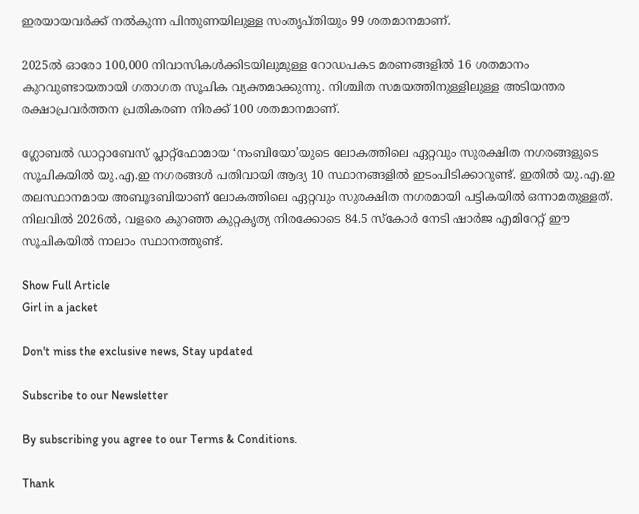ഇരയായവർക്ക് നൽകുന്ന പിന്തുണയിലുള്ള സംതൃപ്തിയും 99 ശതമാനമാണ്.

2025ൽ ഓരോ 100,000 നിവാസികൾക്കിടയിലുമുള്ള റോഡപകട മരണങ്ങളിൽ 16 ശതമാനം കുറവുണ്ടായതായി ഗതാഗത സൂചിക വ്യക്തമാക്കുന്നു. നിശ്ചിത സമയത്തിനുള്ളിലുള്ള അടിയന്തര രക്ഷാപ്രവർത്തന പ്രതികരണ നിരക്ക് 100 ശതമാനമാണ്.

ഗ്ലോബൽ ഡാറ്റാബേസ് പ്ലാറ്റ്‌ഫോമായ ‘നംബിയോ’യുടെ ലോകത്തിലെ ഏറ്റവും സുരക്ഷിത നഗരങ്ങളുടെ സൂചികയിൽ യു.എ.ഇ നഗരങ്ങൾ പതിവായി ആദ്യ 10 സ്ഥാനങ്ങളിൽ ഇടംപിടിക്കാറുണ്ട്. ഇതിൽ യു.എ.ഇ തലസ്ഥാനമായ അബൂദബിയാണ് ലോകത്തിലെ ഏറ്റവും സുരക്ഷിത നഗരമായി പട്ടികയിൽ ഒന്നാമതുള്ളത്. നിലവിൽ 2026ൽ, വളരെ കുറഞ്ഞ കുറ്റകൃത്യ നിരക്കോടെ 84.5 സ്കോർ നേടി ഷാർജ എമിറേറ്റ് ഈ സൂചികയിൽ നാലാം സ്ഥാനത്തുണ്ട്.

Show Full Article
Girl in a jacket

Don't miss the exclusive news, Stay updated

Subscribe to our Newsletter

By subscribing you agree to our Terms & Conditions.

Thank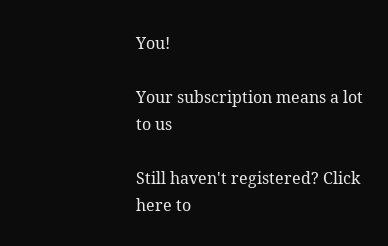You!

Your subscription means a lot to us

Still haven't registered? Click here to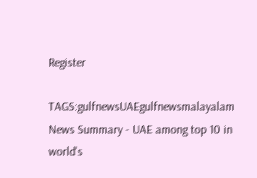Register

TAGS:gulfnewsUAEgulfnewsmalayalam
News Summary - UAE among top 10 in world's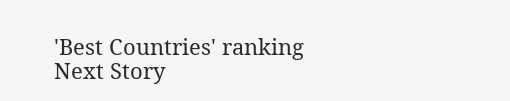'Best Countries' ranking
Next Story